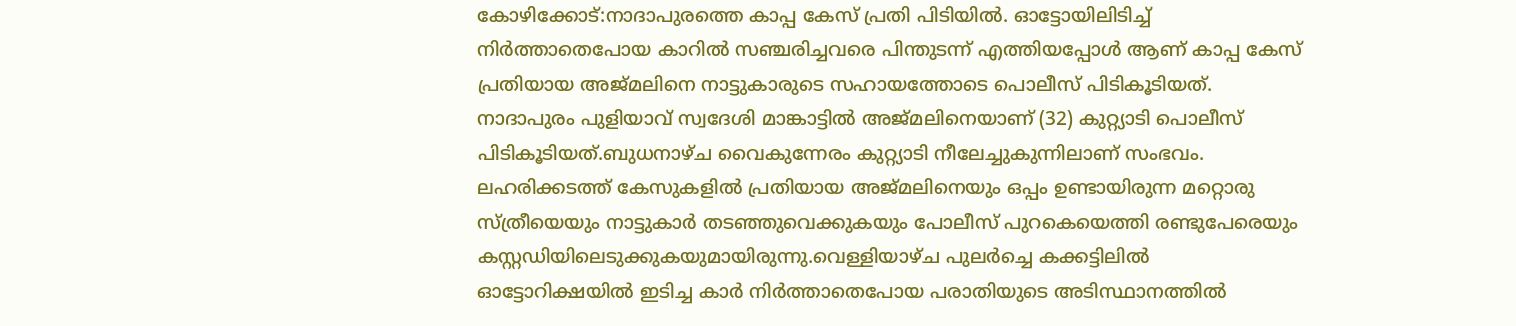കോഴിക്കോട്:നാദാപുരത്തെ കാപ്പ കേസ് പ്രതി പിടിയിൽ. ഓട്ടോയിലിടിച്ച് നിർത്താതെപോയ കാറിൽ സഞ്ചരിച്ചവരെ പിന്തുടന്ന് എത്തിയപ്പോൾ ആണ് കാപ്പ കേസ് പ്രതിയായ അജ്മലിനെ നാട്ടുകാരുടെ സഹായത്തോടെ പൊലീസ് പിടികൂടിയത്. നാദാപുരം പുളിയാവ് സ്വദേശി മാങ്കാട്ടിൽ അജ്മലിനെയാണ് (32) കുറ്റ്യാടി പൊലീസ് പിടികൂടിയത്.ബുധനാഴ്ച വൈകുന്നേരം കുറ്റ്യാടി നീലേച്ചുകുന്നിലാണ് സംഭവം. ലഹരിക്കടത്ത് കേസുകളിൽ പ്രതിയായ അജ്മലിനെയും ഒപ്പം ഉണ്ടായിരുന്ന മറ്റൊരു സ്ത്രീയെയും നാട്ടുകാർ തടഞ്ഞുവെക്കുകയും പോലീസ് പുറകെയെത്തി രണ്ടുപേരെയും കസ്റ്റഡിയിലെടുക്കുകയുമായിരുന്നു.വെള്ളിയാഴ്ച പുലർച്ചെ കക്കട്ടിലിൽ ഓട്ടോറിക്ഷയിൽ ഇടിച്ച കാർ നിർത്താതെപോയ പരാതിയുടെ അടിസ്ഥാനത്തിൽ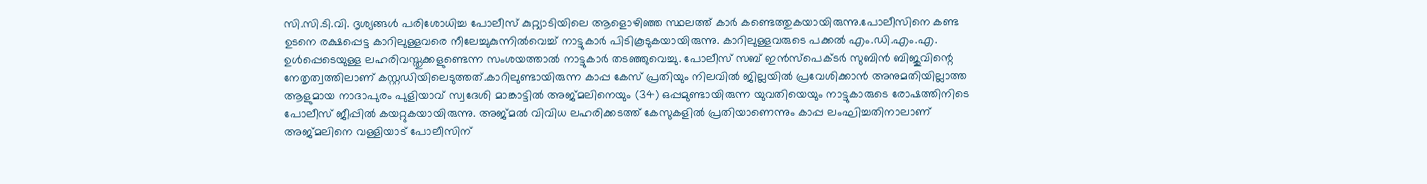സി.സി.ടി.വി. ദൃശ്യങ്ങൾ പരിശോധിച്ച പോലീസ് കുറ്റ്യാടിയിലെ ആളൊഴിഞ്ഞ സ്ഥലത്ത് കാർ കണ്ടെത്തുകയായിരുന്നു.പോലീസിനെ കണ്ട ഉടനെ രക്ഷപ്പെട്ട കാറിലുള്ളവരെ നീലേച്ചുകുന്നിൽവെച്ച് നാട്ടുകാർ പിടികൂടുകയായിരുന്നു. കാറിലുള്ളവരുടെ പക്കൽ എം.ഡി.എം.എ. ഉൾപ്പെടെയുള്ള ലഹരിവസ്തുക്കളുണ്ടെന്ന സംശയത്താൽ നാട്ടുകാർ തടഞ്ഞുവെച്ചു. പോലീസ് സബ് ഇൻസ്പെക്ടർ സുബിൻ ബിജുവിന്റെ നേതൃത്വത്തിലാണ് കസ്റ്റഡിയിലെടുത്തത്.കാറിലുണ്ടായിരുന്ന കാപ്പ കേസ് പ്രതിയും നിലവിൽ ജില്ലയിൽ പ്രവേശിക്കാൻ അനുമതിയില്ലാത്ത ആളുമായ നാദാപുരം പുളിയാവ് സ്വദേശി മാങ്കാട്ടിൽ അജ്മലിനെയും (34) ഒപ്പമുണ്ടായിരുന്ന യുവതിയെയും നാട്ടുകാരുടെ രോഷത്തിനിടെ പോലീസ് ജീപ്പിൽ കയറ്റുകയായിരുന്നു. അജ്മൽ വിവിധ ലഹരിക്കടത്ത് കേസുകളിൽ പ്രതിയാണെന്നും കാപ്പ ലംഘിച്ചതിനാലാണ് അജ്മലിനെ വള്ളിയാട് പോലീസിന്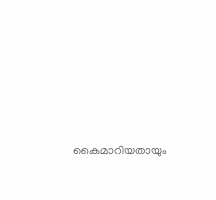കൈമാറിയതായും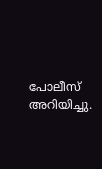പോലീസ് അറിയിച്ചു.